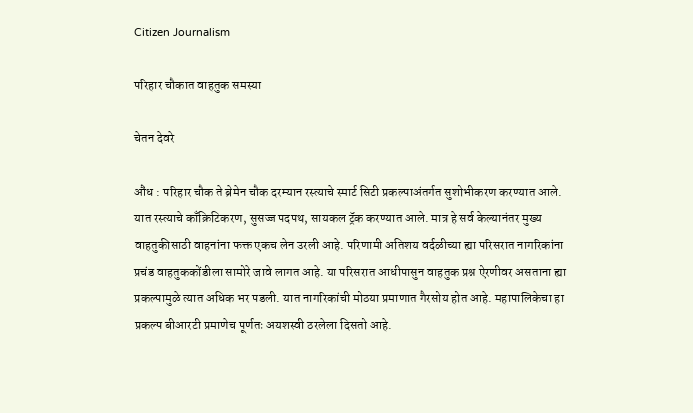Citizen Journalism

परिहार चौकात वाहतुक समस्या

चेतन देवरे

औंध : परिहार चौक ते ब्रेमेन चौक दरम्यान रस्त्याचे स्मार्ट सिटी प्रकल्पाअंतर्गत सुशोभीकरण करण्यात आले. यात रस्त्याचे काँक्रिटिकरण, सुसज्ज पदपथ, सायकल ट्रॅक करण्यात आले. मात्र हे सर्व केल्यानंतर मुख्य वाहतुकीसाठी वाहनांना फक्त एकच लेन उरली आहे. परिणामी अतिशय वर्दळीच्या ह्या परिसरात नागरिकांना प्रचंड वाहतुककोंडीला सामोरे जावे लागत आहे. या परिसरात आधीपासुन वाहतुक प्रश्न ऐरणीवर असताना ह्या प्रकल्पामुळे त्यात अधिक भर पडली. यात नागरिकांची मोठया प्रमाणात गैरसोय होत आहे. महापालिकेचा हा प्रकल्प बीआरटी प्रमाणेच पूर्णतः अयशस्वी ठरलेला दिसतो आहे.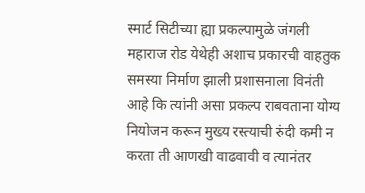स्मार्ट सिटीच्या ह्या प्रकल्पामुळे जंगली महाराज रोड येथेही अशाच प्रकारची वाहतुक समस्या निर्माण झाली प्रशासनाला विनंती आहे कि त्यांनी असा प्रकल्प राबवताना योग्य नियोजन करून मुख्य रस्त्याची रुंदी कमी न करता ती आणखी वाढवावी व त्यानंतर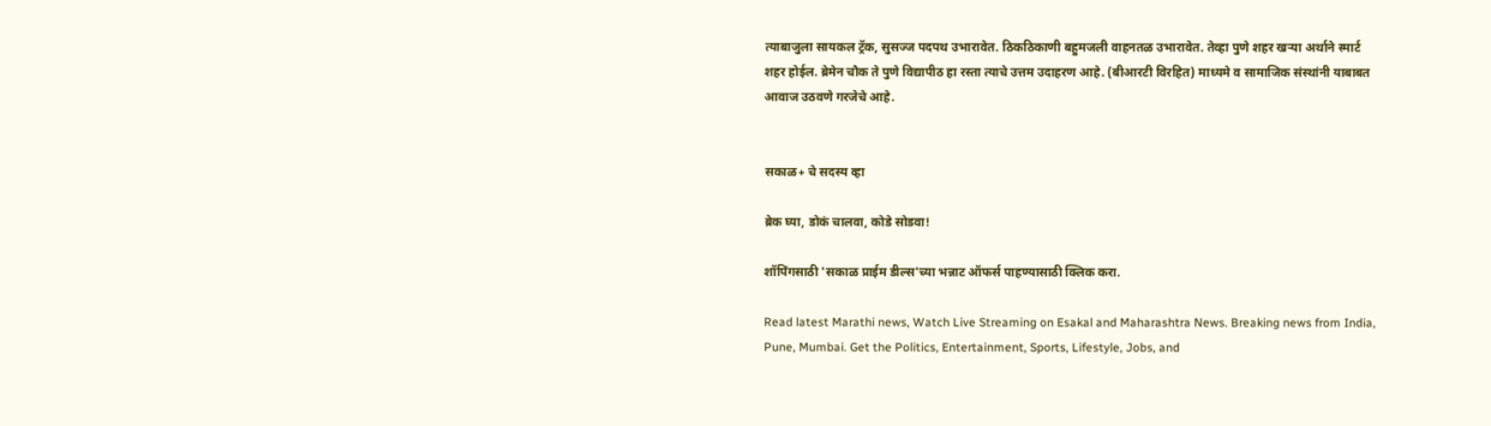त्याबाजुला सायकल ट्रॅक, सुसज्ज पदपथ उभारावेत. ठिकठिकाणी बहुमजली वाहनतळ उभारावेत. तेव्हा पुणे शहर खऱ्या अर्थाने स्मार्ट शहर होईल. ब्रेमेन चौक ते पुणे विद्यापीठ हा रस्ता त्याचे उत्तम उदाहरण आहे. (बीआरटी विरहित) माध्यमे व सामाजिक संस्थांनी याबाबत आवाज उठवणे गरजेचे आहे.


सकाळ+ चे सदस्य व्हा

ब्रेक घ्या, डोकं चालवा, कोडे सोडवा!

शॉपिंगसाठी 'सकाळ प्राईम डील्स'च्या भन्नाट ऑफर्स पाहण्यासाठी क्लिक करा.

Read latest Marathi news, Watch Live Streaming on Esakal and Maharashtra News. Breaking news from India, Pune, Mumbai. Get the Politics, Entertainment, Sports, Lifestyle, Jobs, and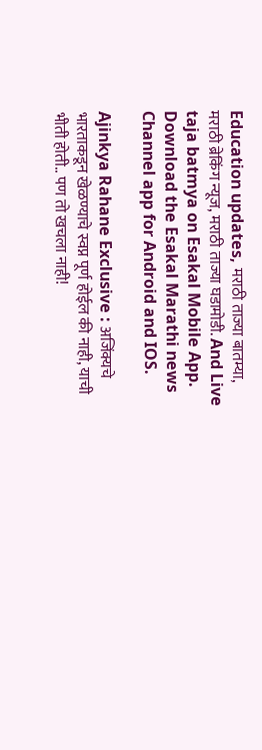Education updates, मराठी ताज्या बातम्या, मराठी ब्रेकिंग न्यूज, मराठी ताज्या घडामोडी. And Live taja batmya on Esakal Mobile App. Download the Esakal Marathi news Channel app for Android and IOS.

Ajinkya Rahane Exclusive : अजिंक्यचे भारताकडून खेळण्याचे स्वप्न पूर्ण होईल की नाही, याची भीती होती.. पण तो खचला नाही!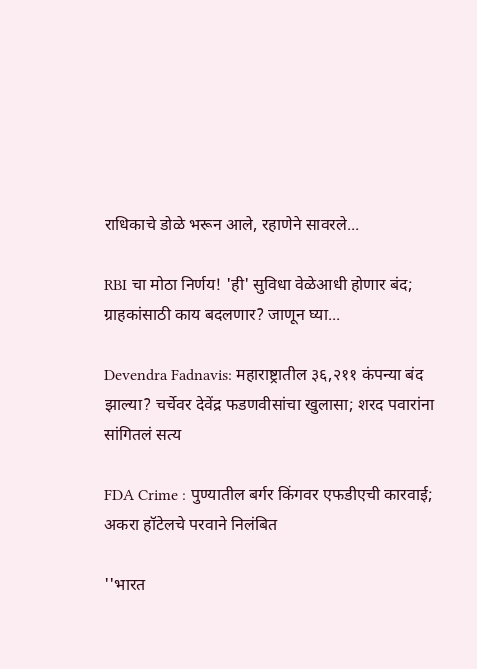राधिकाचे डोळे भरून आले, रहाणेने सावरले...

RBI चा मोठा निर्णय! 'ही' सुविधा वेळेआधी होणार बंद; ग्राहकांसाठी काय बदलणार? जाणून घ्या...

Devendra Fadnavis: महाराष्ट्रातील ३६,२११ कंपन्या बंद झाल्या? चर्चेवर देवेंद्र फडणवीसांचा खुलासा; शरद पवारांना सांगितलं सत्य

FDA Crime : पुण्यातील बर्गर किंगवर एफडीएची कारवाई; अकरा हॉटेलचे परवाने निलंबित

''भारत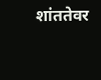शांततेवर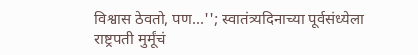विश्वास ठेवतो, पण...''; स्वातंत्र्यदिनाच्या पूर्वसंध्येला राष्ट्रपती मुर्मूंचं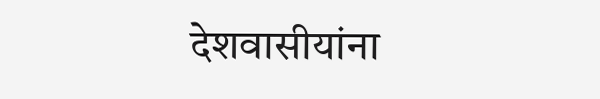देशवासीयांना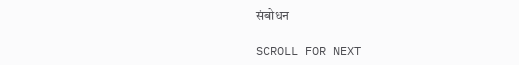संबोधन

SCROLL FOR NEXT